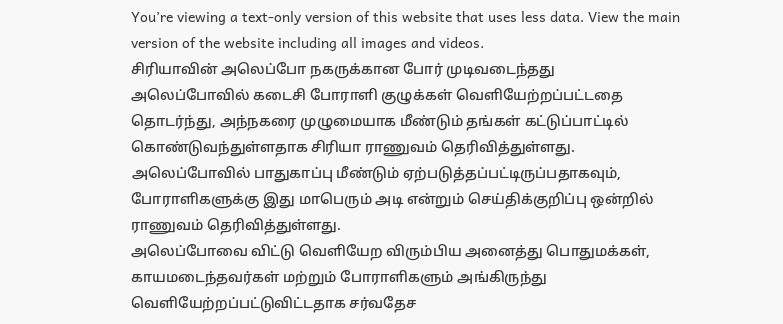You’re viewing a text-only version of this website that uses less data. View the main version of the website including all images and videos.
சிரியாவின் அலெப்போ நகருக்கான போர் முடிவடைந்தது
அலெப்போவில் கடைசி போராளி குழுக்கள் வெளியேற்றப்பட்டதை தொடர்ந்து, அந்நகரை முழுமையாக மீண்டும் தங்கள் கட்டுப்பாட்டில் கொண்டுவந்துள்ளதாக சிரியா ராணுவம் தெரிவித்துள்ளது.
அலெப்போவில் பாதுகாப்பு மீண்டும் ஏற்படுத்தப்பட்டிருப்பதாகவும், போராளிகளுக்கு இது மாபெரும் அடி என்றும் செய்திக்குறிப்பு ஒன்றில் ராணுவம் தெரிவித்துள்ளது.
அலெப்போவை விட்டு வெளியேற விரும்பிய அனைத்து பொதுமக்கள், காயமடைந்தவர்கள் மற்றும் போராளிகளும் அங்கிருந்து வெளியேற்றப்பட்டுவிட்டதாக சர்வதேச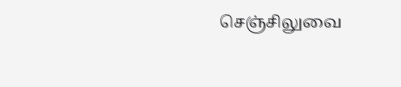செஞ்சிலுவை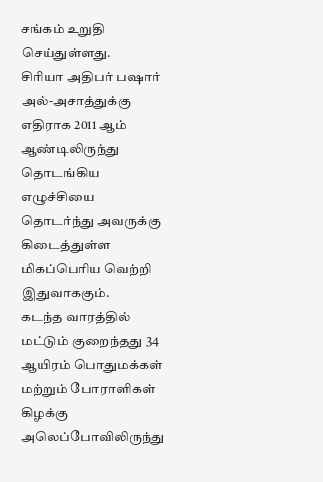சங்கம் உறுதி செய்துள்ளது.
சிரியா அதிபர் பஷார் அல்-அசாத்துக்கு எதிராக 2011 ஆம் ஆண்டிலிருந்து தொடங்கிய எழுச்சியை தொடர்ந்து அவருக்கு கிடைத்துள்ள மிகப்பெரிய வெற்றி இதுவாககும்.
கடந்த வாரத்தில் மட்டும் குறைந்தது 34 ஆயிரம் பொதுமக்கள் மற்றும் போராளிகள் கிழக்கு அலெப்போவிலிருந்து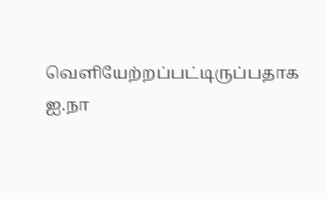வெளியேற்றப்பட்டிருப்பதாக ஐ.நா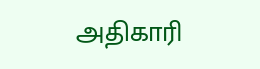அதிகாரி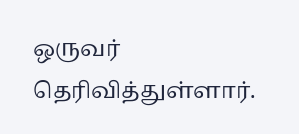ஒருவர் தெரிவித்துள்ளார்.